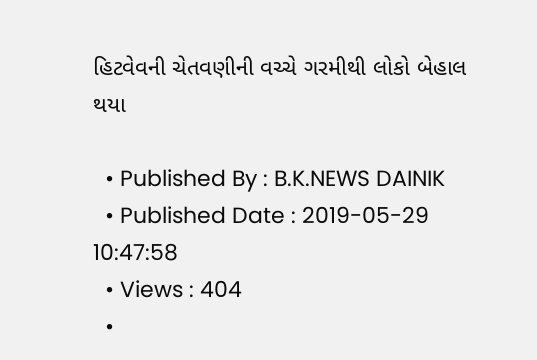હિટવેવની ચેતવણીની વચ્ચે ગરમીથી લોકો બેહાલ થયા

  • Published By : B.K.NEWS DAINIK
  • Published Date : 2019-05-29 10:47:58
  • Views : 404
  •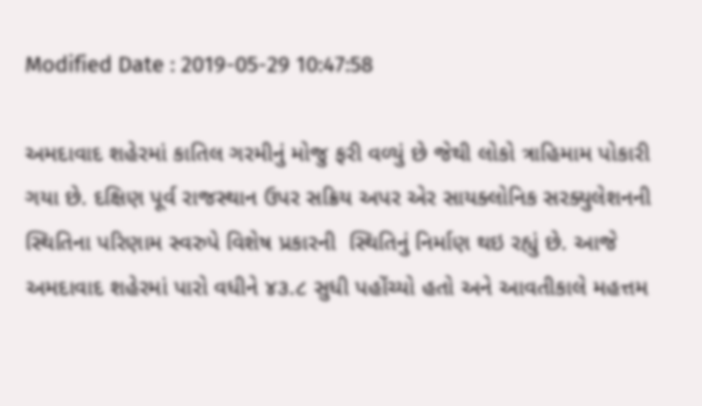Modified Date : 2019-05-29 10:47:58

અમદાવાદ શહેરમાં કાતિલ ગરમીનું મોજુ ફરી વળ્યું છે જેથી લોકો ત્રાહિમામ પોકારી ગયા છે. દક્ષિણ પૂર્વ રાજસ્થાન ઉપર સક્રિય અપર એર સાયક્લોનિક સરક્યુલેશનની  સ્થિતિના પરિણામ સ્વરુપે વિશેષ પ્રકારની  સ્થિતિનું નિર્માણ થઇ રહ્યું છે. આજે અમદાવાદ શહેરમાં પારો વધીને ૪૩.૮ સુધી પહોંચ્યો હતો અને આવતીકાલે મહત્તમ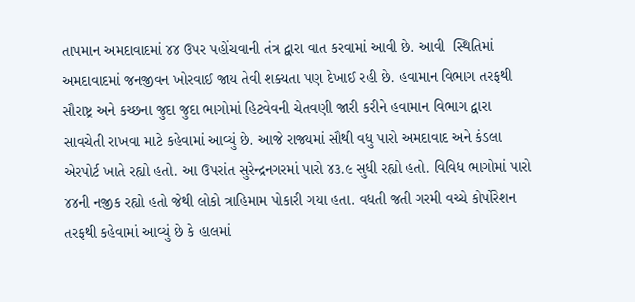તાપમાન અમદાવાદમાં ૪૪ ઉપર પહોંચવાની તંત્ર દ્વારા વાત કરવામાં આવી છે. આવી  સ્થિતિમાં અમદાવાદમાં જનજીવન ખોરવાઈ જાય તેવી શક્યતા પણ દેખાઈ રહી છે. હવામાન વિભાગ તરફથી સૌરાષ્ટ્ર અને કચ્છના જુદા જુદા ભાગોમાં હિટવેવની ચેતવણી જારી કરીને હવામાન વિભાગ દ્વારા સાવચેતી રાખવા માટે કહેવામાં આવ્યું છે. આજે રાજ્યમાં સૌથી વધુ પારો અમદાવાદ અને કંડલા એરપોર્ટ ખાતે રહ્યો હતો. આ ઉપરાંત સુરેન્દ્રનગરમાં પારો ૪૩.૯ સુધી રહ્યો હતો. વિવિધ ભાગોમાં પારો ૪૪ની નજીક રહ્યો હતો જેથી લોકો ત્રાહિમામ પોકારી ગયા હતા. વધતી જતી ગરમી વચ્ચે કોર્પોરેશન તરફથી કહેવામાં આવ્યું છે કે હાલમાં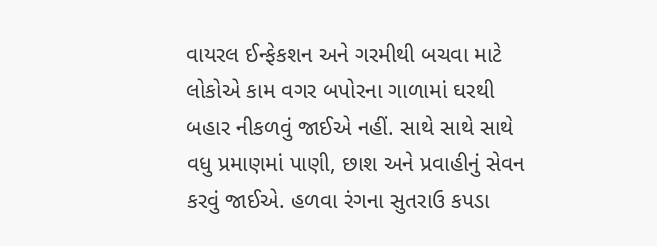વાયરલ ઈન્ફેકશન અને ગરમીથી બચવા માટે લોકોએ કામ વગર બપોરના ગાળામાં ઘરથી બહાર નીકળવું જાઈએ નહીં. સાથે સાથે સાથે વધુ પ્રમાણમાં પાણી, છાશ અને પ્રવાહીનું સેવન કરવું જાઈએ. હળવા રંગના સુતરાઉ કપડા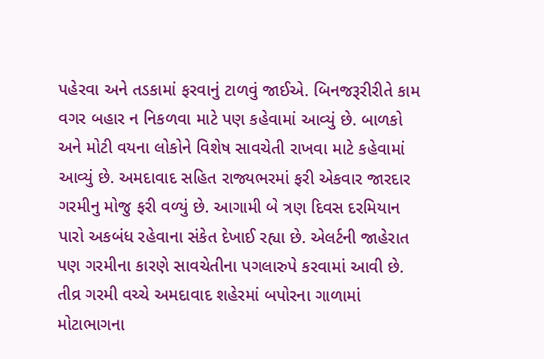પહેરવા અને તડકામાં ફરવાનું ટાળવું જાઈએ. બિનજરૂરીરીતે કામ વગર બહાર ન નિકળવા માટે પણ કહેવામાં આવ્યું છે. બાળકો અને મોટી વયના લોકોને વિશેષ સાવચેતી રાખવા માટે કહેવામાં આવ્યું છે. અમદાવાદ સહિત રાજ્યભરમાં ફરી એકવાર જારદાર ગરમીનુ મોજુ ફરી વળ્યું છે. આગામી બે ત્રણ દિવસ દરમિયાન પારો અકબંધ રહેવાના સંકેત દેખાઈ રહ્યા છે. એલર્ટની જાહેરાત પણ ગરમીના કારણે સાવચેતીના પગલારુપે કરવામાં આવી છે. તીવ્ર ગરમી વચ્ચે અમદાવાદ શહેરમાં બપોરના ગાળામાં મોટાભાગના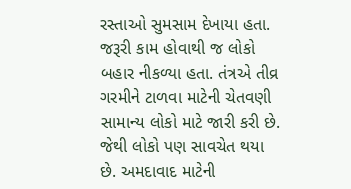રસ્તાઓ સુમસામ દેખાયા હતા. જરૂરી કામ હોવાથી જ લોકો બહાર નીકળ્યા હતા. તંત્રએ તીવ્ર ગરમીને ટાળવા માટેની ચેતવણી સામાન્ય લોકો માટે જારી કરી છે. જેથી લોકો પણ સાવચેત થયા છે. અમદાવાદ માટેની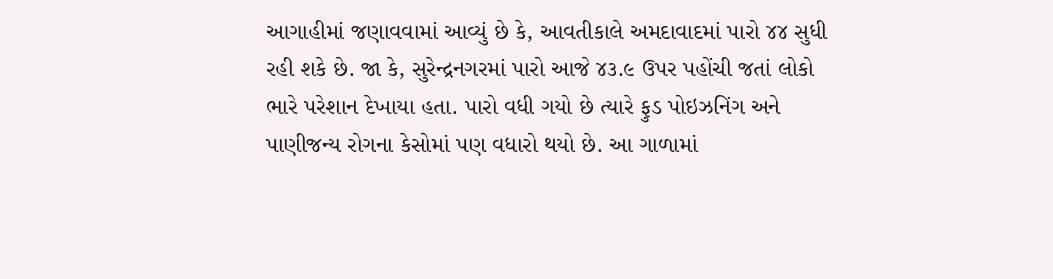આગાહીમાં જણાવવામાં આવ્યું છે કે, આવતીકાલે અમદાવાદમાં પારો ૪૪ સુધી રહી શકે છે. જા કે, સુરેન્દ્રનગરમાં પારો આજે ૪૩.૯ ઉપર પહોંચી જતાં લોકો ભારે પરેશાન દેખાયા હતા. પારો વધી ગયો છે ત્યારે ફુડ પોઇઝનિંગ અને પાણીજન્ય રોગના કેસોમાં પણ વધારો થયો છે. આ ગાળામાં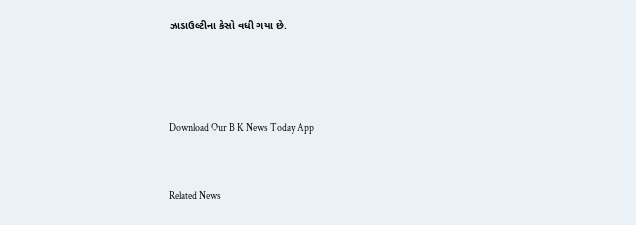ઝાડાઉલ્ટીના કેસો વધી ગયા છે.





Download Our B K News Today App



Related News